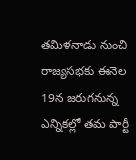తమిళనాడు నుంచి రాజ్యసభకు ఈనెల 19న జరుగనున్న ఎన్నికల్లో తమ పార్టీ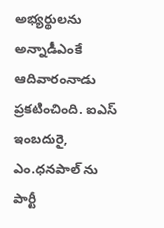అభ్యర్థులను అన్నాడీఎంకే ఆదివారంనాడు ప్రకటించింది. ఐఎస్ ఇంబదురై, ఎం.ధనపాల్ ను పార్టీ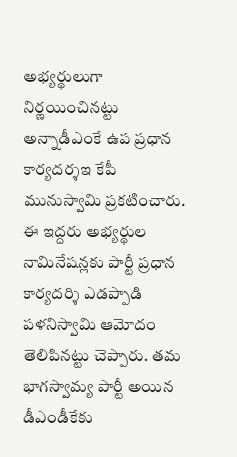అభ్యర్థులుగా నిర్ణయించినట్టు అన్నాడీఎంకే ఉప ప్రధాన కార్యదర్శఇ కేపీ మునుస్వామి ప్రకటించారు. ఈ ఇద్దరు అభ్యర్థుల నామినేషన్లకు పార్టీ ప్రధాన కార్యదర్శి ఎడప్పాడి పళనిస్వామి ఆమోదం తెలిపినట్టు చెప్పారు. తమ భాగస్వామ్య పార్టీ అయిన డీఎండీకేకు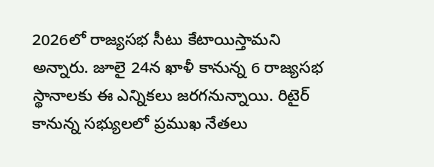2026లో రాజ్యసభ సీటు కేటాయిస్తామని అన్నారు. జూలై 24న ఖాళీ కానున్న 6 రాజ్యసభ స్థానాలకు ఈ ఎన్నికలు జరగనున్నాయి. రిటైర్ కానున్న సభ్యులలో ప్రముఖ నేతలు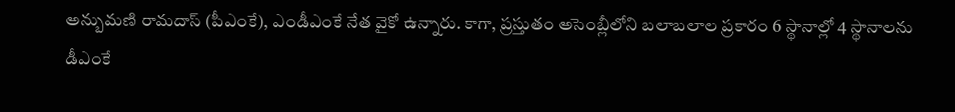అన్బుమణి రామదాస్ (పీఎంకే), ఎండీఎంకే నేత వైకో ఉన్నారు. కాగా, ప్రస్తుతం అసెంబ్లీలోని బలాబలాల ప్రకారం 6 స్థానాల్లో 4 స్థానాలను డీఎంకే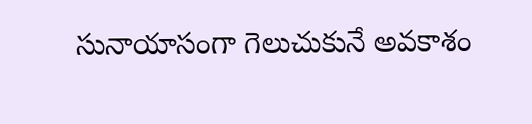సునాయాసంగా గెలుచుకునే అవకాశం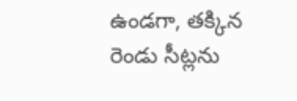ఉండగా, తక్కిన రెండు సీట్లను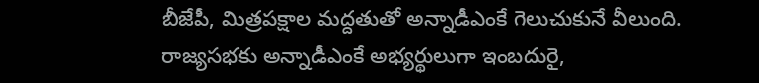బీజేపీ, మిత్రపక్షాల మద్దతుతో అన్నాడీఎంకే గెలుచుకునే వీలుంది.
రాజ్యసభకు అన్నాడీఎంకే అభ్యర్థులుగా ఇంబదురై,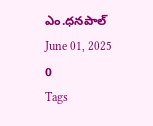ఎం.ధనపాల్
June 01, 2025
0
Tags